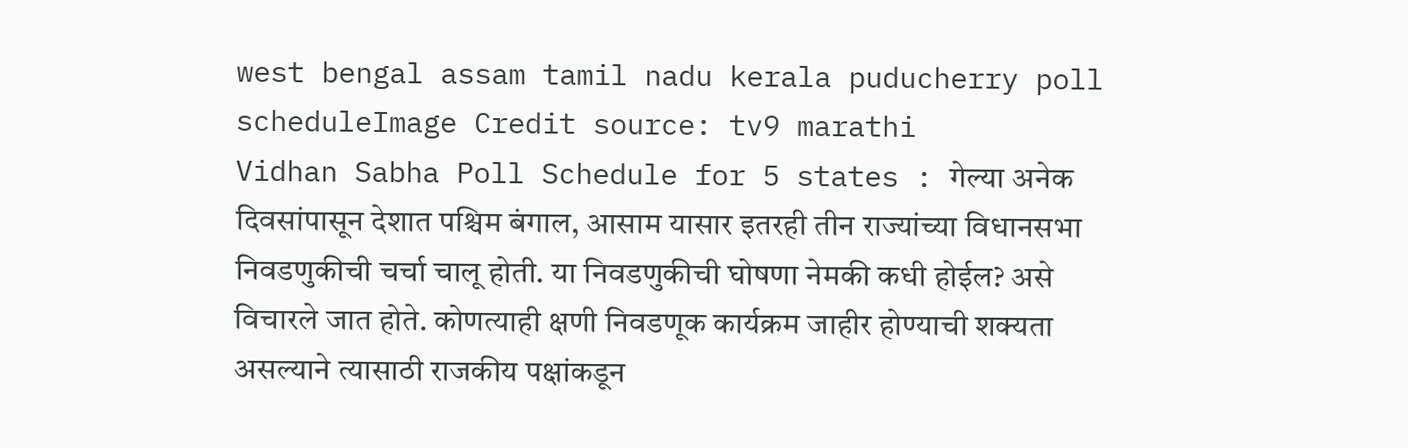west bengal assam tamil nadu kerala puducherry poll scheduleImage Credit source: tv9 marathi
Vidhan Sabha Poll Schedule for 5 states : गेल्या अनेक दिवसांपासून देशात पश्चिम बंगाल, आसाम यासार इतरही तीन राज्यांच्या विधानसभा निवडणुकीची चर्चा चालू होती. या निवडणुकीची घोषणा नेमकी कधी होईल? असे विचारले जात होते. कोणत्याही क्षणी निवडणूक कार्यक्रम जाहीर होण्याची शक्यता असल्याने त्यासाठी राजकीय पक्षांकडून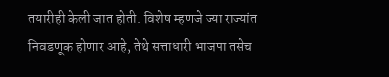तयारीही केली जात होती. विशेष म्हणजे ज्या राज्यांत निवडणूक होणार आहे, तेथे सत्ताधारी भाजपा तसेच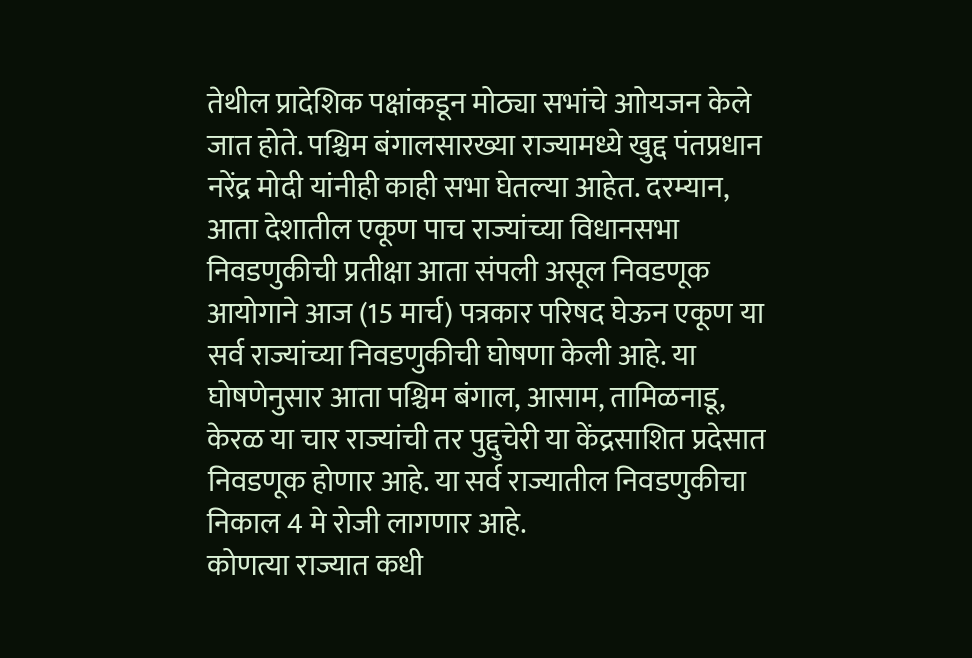तेथील प्रादेशिक पक्षांकडून मोठ्या सभांचे आोयजन केले जात होते. पश्चिम बंगालसारख्या राज्यामध्ये खुद्द पंतप्रधान नरेंद्र मोदी यांनीही काही सभा घेतल्या आहेत. दरम्यान, आता देशातील एकूण पाच राज्यांच्या विधानसभा निवडणुकीची प्रतीक्षा आता संपली असूल निवडणूक आयोगाने आज (15 मार्च) पत्रकार परिषद घेऊन एकूण या सर्व राज्यांच्या निवडणुकीची घोषणा केली आहे. या घोषणेनुसार आता पश्चिम बंगाल, आसाम, तामिळनाडू, केरळ या चार राज्यांची तर पुद्दुचेरी या केंद्रसाशित प्रदेसात निवडणूक होणार आहे. या सर्व राज्यातील निवडणुकीचा निकाल 4 मे रोजी लागणार आहे.
कोणत्या राज्यात कधी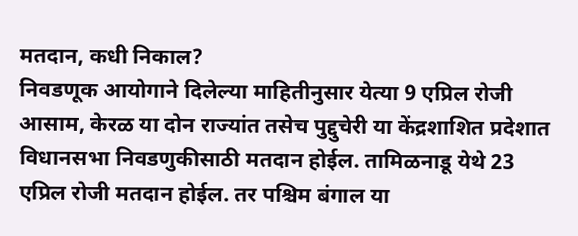मतदान, कधी निकाल?
निवडणूक आयोगाने दिलेल्या माहितीनुसार येत्या 9 एप्रिल रोजी आसाम, केरळ या दोन राज्यांत तसेच पुद्दुचेरी या केंद्रशाशित प्रदेशात विधानसभा निवडणुकीसाठी मतदान होईल. तामिळनाडू येथे 23 एप्रिल रोजी मतदान होईल. तर पश्चिम बंगाल या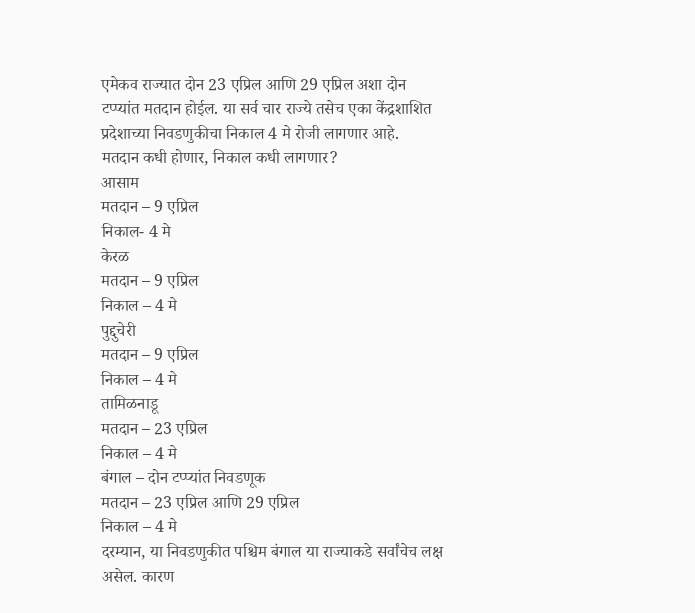एमेकव राज्यात दोन 23 एप्रिल आणि 29 एप्रिल अशा दोन टप्प्यांत मतदान होईल. या सर्व चार राज्ये तसेच एका केंद्रशाशित प्रदेशाच्या निवडणुकीचा निकाल 4 मे रोजी लागणार आहे.
मतदान कधी होणार, निकाल कधी लागणार?
आसाम
मतदान – 9 एप्रिल
निकाल- 4 मे
केरळ
मतदान – 9 एप्रिल
निकाल – 4 मे
पुद्दुचेरी
मतदान – 9 एप्रिल
निकाल – 4 मे
तामिळनाडू
मतदान – 23 एप्रिल
निकाल – 4 मे
बंगाल – दोन टप्प्यांत निवडणूक
मतदान – 23 एप्रिल आणि 29 एप्रिल
निकाल – 4 मे
दरम्यान, या निवडणुकीत पश्चिम बंगाल या राज्याकडे सर्वांचेच लक्ष असेल. कारण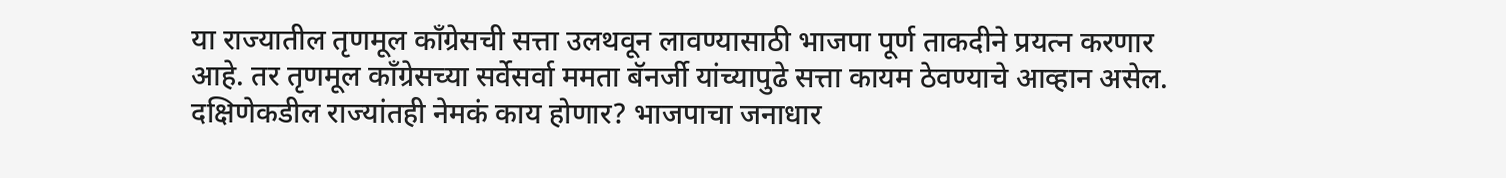या राज्यातील तृणमूल काँग्रेसची सत्ता उलथवून लावण्यासाठी भाजपा पूर्ण ताकदीने प्रयत्न करणार आहे. तर तृणमूल काँग्रेसच्या सर्वेसर्वा ममता बॅनर्जी यांच्यापुढे सत्ता कायम ठेवण्याचे आव्हान असेल. दक्षिणेकडील राज्यांतही नेमकं काय होणार? भाजपाचा जनाधार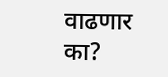वाढणार का?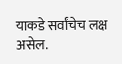याकडे सर्वांचेच लक्ष असेल.